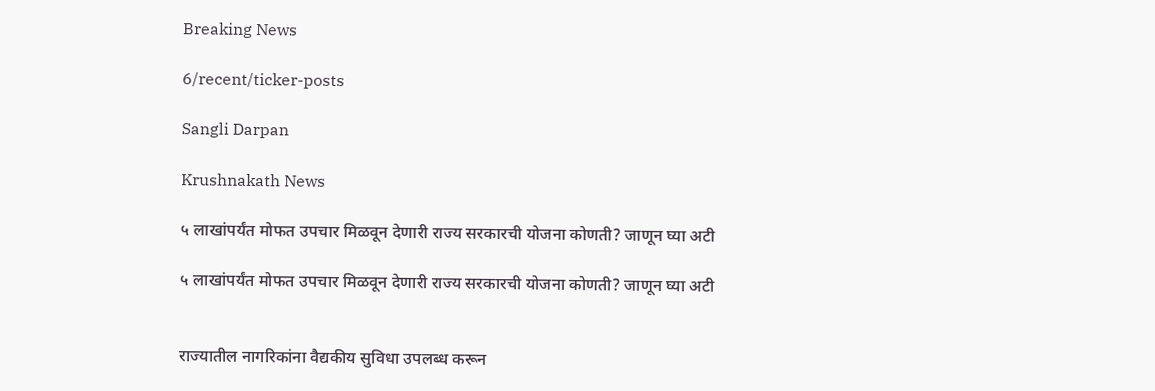Breaking News

6/recent/ticker-posts

Sangli Darpan

Krushnakath News

५ लाखांपर्यंत मोफत उपचार मिळवून देणारी राज्य सरकारची योजना कोणती? जाणून घ्या अटी

५ लाखांपर्यंत मोफत उपचार मिळवून देणारी राज्य सरकारची योजना कोणती? जाणून घ्या अटी


राज्यातील नागरिकांना वैद्यकीय सुविधा उपलब्ध करून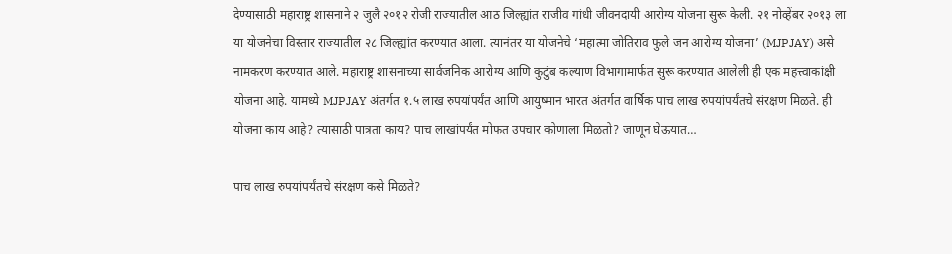देण्यासाठी महाराष्ट्र शासनाने २ जुलै २०१२ रोजी राज्यातील आठ जिल्ह्यांत राजीव गांधी जीवनदायी आरोग्य योजना सुरू केली. २१ नोव्हेंबर २०१३ ला या योजनेचा विस्तार राज्यातील २८ जिल्ह्यांत करण्यात आला. त्यानंतर या योजनेचे ‘महात्मा जोतिराव फुले जन आरोग्य योजना’ (MJPJAY) असे नामकरण करण्यात आले. महाराष्ट्र शासनाच्या सार्वजनिक आरोग्य आणि कुटुंब कल्याण विभागामार्फत सुरू करण्यात आलेली ही एक महत्त्वाकांक्षी योजना आहे. यामध्ये MJPJAY अंतर्गत १.५ लाख रुपयांपर्यंत आणि आयुष्मान भारत अंतर्गत वार्षिक पाच लाख रुपयांपर्यंतचे संरक्षण मिळते. ही योजना काय आहे? त्यासाठी पात्रता काय? पाच लाखांपर्यंत मोफत उपचार कोणाला मिळतो? जाणून घेऊयात…

पाच लाख रुपयांपर्यंतचे संरक्षण कसे मिळते?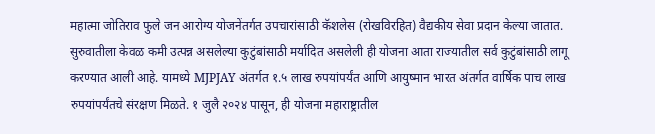महात्मा जोतिराव फुले जन आरोग्य योजनेंतर्गत उपचारांसाठी कॅशलेस (रोखविरहित) वैद्यकीय सेवा प्रदान केल्या जातात. सुरुवातीला केवळ कमी उत्पन्न असलेल्या कुटुंबांसाठी मर्यादित असलेली ही योजना आता राज्यातील सर्व कुटुंबांसाठी लागू करण्यात आली आहे. यामध्ये MJPJAY अंतर्गत १.५ लाख रुपयांपर्यंत आणि आयुष्मान भारत अंतर्गत वार्षिक पाच लाख रुपयांपर्यंतचे संरक्षण मिळते. १ जुलै २०२४ पासून, ही योजना महाराष्ट्रातील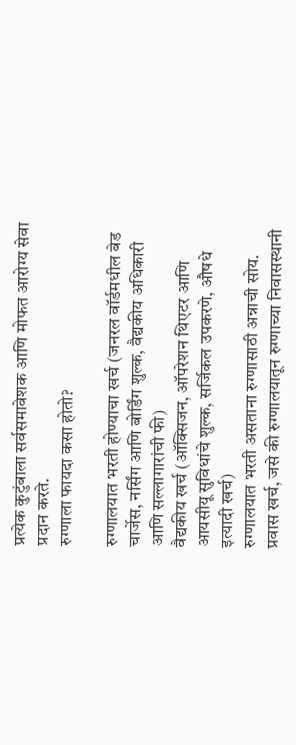प्रत्येक कुटुंबाला सर्वसमावेशक आणि मोफत आरोग्य सेवा प्रदान करते.
रुग्णाला फायदा कसा होतो?

रुग्णालयात भरती होण्याचा खर्च (जनरल वॉर्डमधील बेड चार्जेस, नर्सिंग आणि बोर्डिंग शुल्क, वैद्यकीय अधिकारी आणि सल्लागारांची फी)
वैद्यकीय खर्च (ऑक्सिजन, ऑपरेशन थिएटर आणि आयसीयू सुविधांचे शुल्क, सर्जिकल उपकरणे, औषधे इत्यादी खर्च)
रुग्णालयात भरती असताना रुग्णासाठी अन्नाची सोय.
प्रवास खर्च, जसे की रुग्णालयातून रुग्णाच्या निवासस्थानी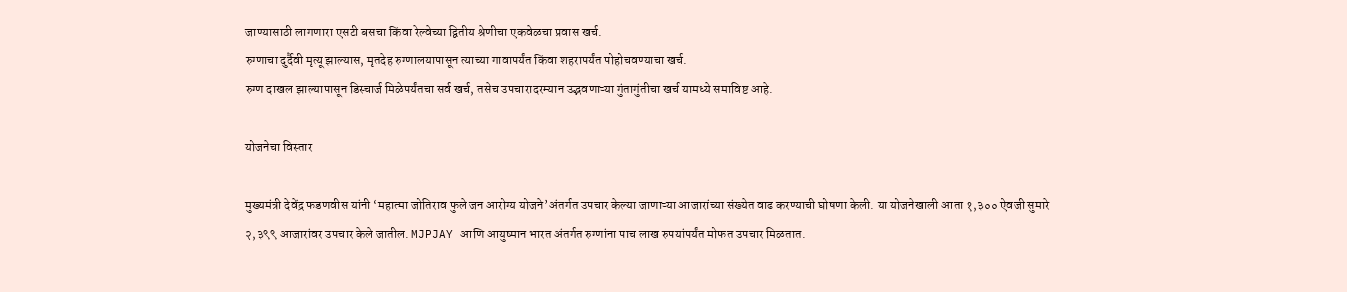जाण्यासाठी लागणारा एसटी बसचा किंवा रेल्वेच्या द्वितीय श्रेणीचा एकवेळचा प्रवास खर्च.
रुग्णाचा दुर्दैवी मृत्यू झाल्यास, मृतदेह रुग्णालयापासून त्याच्या गावापर्यंत किंवा शहरापर्यंत पोहोचवण्याचा खर्च.
रुग्ण दाखल झाल्यापासून डिस्चार्ज मिळेपर्यंतचा सर्व खर्च, तसेच उपचारादरम्यान उद्भवणाऱ्या गुंतागुंतीचा खर्च यामध्ये समाविष्ट आहे.

योजनेचा विस्तार

मुख्यमंत्री देवेंद्र फडणवीस यांनी ‘महात्मा जोतिराव फुले जन आरोग्य योजने’अंतर्गत उपचार केल्या जाणाऱ्या आजारांच्या संख्येत वाढ करण्याची घोषणा केली. या योजनेखाली आता १,३०० ऐवजी सुमारे २,३९९ आजारांवर उपचार केले जातील. MJPJAY आणि आयुष्मान भारत अंतर्गत रुग्णांना पाच लाख रुपयांपर्यंत मोफत उपचार मिळतात.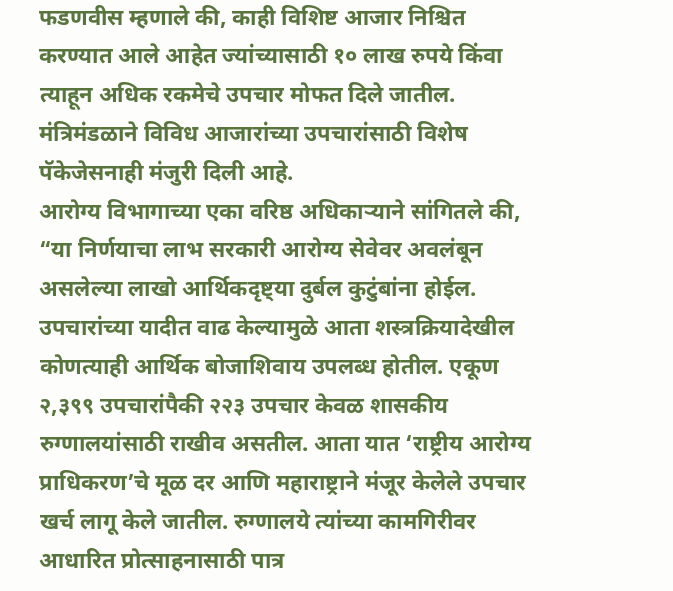फडणवीस म्हणाले की, काही विशिष्ट आजार निश्चित करण्यात आले आहेत ज्यांच्यासाठी १० लाख रुपये किंवा त्याहून अधिक रकमेचे उपचार मोफत दिले जातील. मंत्रिमंडळाने विविध आजारांच्या उपचारांसाठी विशेष पॅकेजेसनाही मंजुरी दिली आहे.
आरोग्य विभागाच्या एका वरिष्ठ अधिकाऱ्याने सांगितले की, “या निर्णयाचा लाभ सरकारी आरोग्य सेवेवर अवलंबून असलेल्या लाखो आर्थिकदृष्ट्या दुर्बल कुटुंबांना होईल. उपचारांच्या यादीत वाढ केल्यामुळे आता शस्त्रक्रियादेखील कोणत्याही आर्थिक बोजाशिवाय उपलब्ध होतील. एकूण २,३९९ उपचारांपैकी २२३ उपचार केवळ शासकीय रुग्णालयांसाठी राखीव असतील. आता यात ‘राष्ट्रीय आरोग्य प्राधिकरण’चे मूळ दर आणि महाराष्ट्राने मंजूर केलेले उपचार खर्च लागू केले जातील. रुग्णालये त्यांच्या कामगिरीवर आधारित प्रोत्साहनासाठी पात्र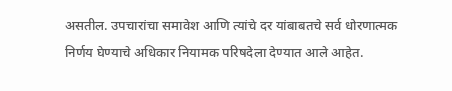असतील. उपचारांचा समावेश आणि त्यांचे दर यांबाबतचे सर्व धोरणात्मक निर्णय घेण्याचे अधिकार नियामक परिषदेला देण्यात आले आहेत.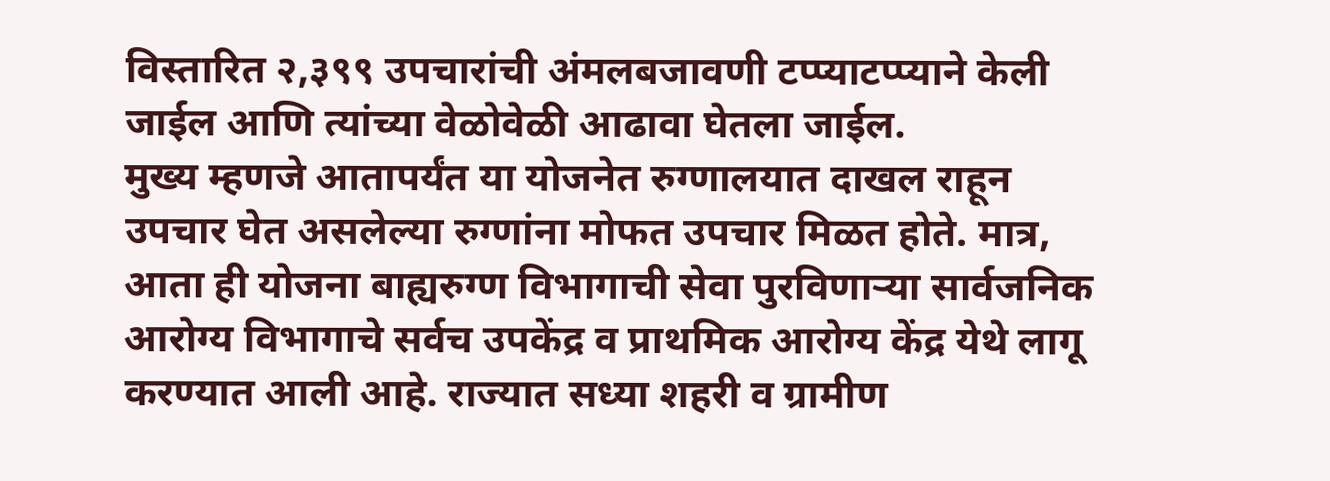विस्तारित २,३९९ उपचारांची अंमलबजावणी टप्प्याटप्प्याने केली जाईल आणि त्यांच्या वेळोवेळी आढावा घेतला जाईल.
मुख्य म्हणजे आतापर्यंत या योजनेत रुग्णालयात दाखल राहून उपचार घेत असलेल्या रुग्णांना मोफत उपचार मिळत होते. मात्र, आता ही योजना बाह्यरुग्ण विभागाची सेवा पुरविणाऱ्या सार्वजनिक आरोग्य विभागाचे सर्वच उपकेंद्र व प्राथमिक आरोग्य केंद्र येथे लागू करण्यात आली आहे. राज्यात सध्या शहरी व ग्रामीण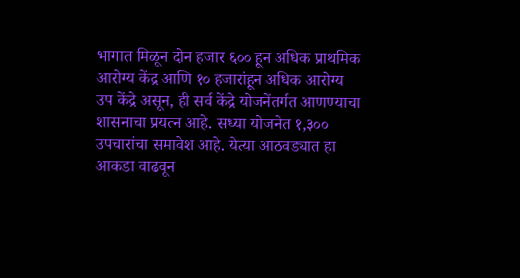भागात मिळून दोन हजार ६०० हून अधिक प्राथमिक आरोग्य केंद्र आणि १० हजारांहून अधिक आरोग्य उप केंद्रे असून, ही सर्व केंद्रे योजनेंतर्गत आणण्याचा शासनाचा प्रयत्न आहे. सध्या योजनेत १,३०० उपचारांचा समावेश आहे. येत्या आठवड्यात हा आकडा वाढवून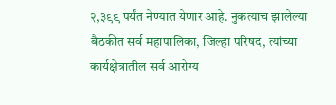२,३९९ पर्यंत नेण्यात येणार आहे. नुकत्याच झालेल्या बैठकीत सर्व महापालिका, जिल्हा परिषद, त्यांच्या कार्यक्षेत्रातील सर्व आरोग्य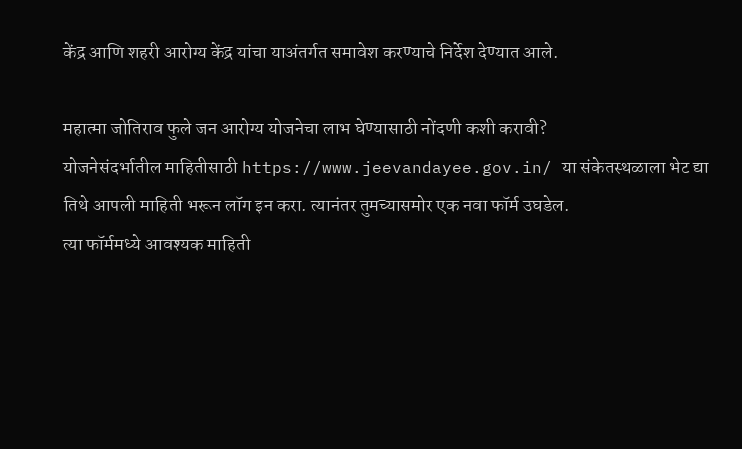केंद्र आणि शहरी आरोग्य केंद्र यांचा याअंतर्गत समावेश करण्याचे निर्देश देण्यात आले.

महात्मा जोतिराव फुले जन आरोग्य योजनेचा लाभ घेण्यासाठी नोंदणी कशी करावी?
योजनेसंदर्भातील माहितीसाठी https://www.jeevandayee.gov.in/ या संकेतस्थळाला भेट द्या
तिथे आपली माहिती भरून लॉग इन करा. त्यानंतर तुमच्यासमोर एक नवा फॉर्म उघडेल.
त्या फॉर्ममध्ये आवश्यक माहिती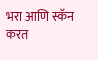भरा आणि स्कॅन करत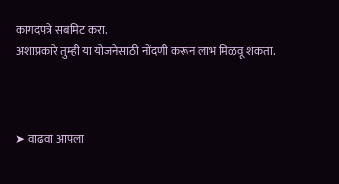कागदपत्रे सबमिट करा.
अशाप्रकारे तुम्ही या योजनेसाठी नोंदणी करून लाभ मिळवू शकता.



➤ वाढवा आपला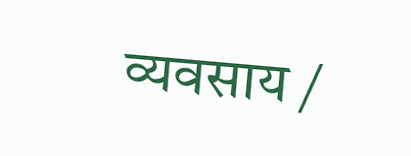व्यवसाय /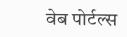वेब पोर्टल्स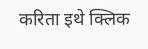करिता इथे क्लिक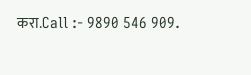करा.Call :- 9890 546 909.